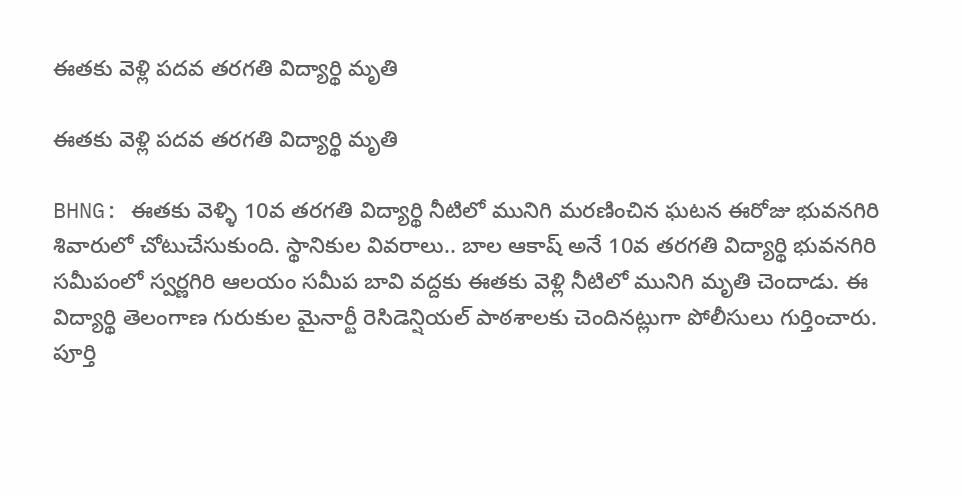ఈతకు వెళ్లి పదవ తరగతి విద్యార్థి మృతి

ఈతకు వెళ్లి పదవ తరగతి విద్యార్థి మృతి

BHNG: ఈతకు వెళ్ళి 10వ తరగతి విద్యార్థి నీటిలో మునిగి మరణించిన ఘటన ఈరోజు భువనగిరి శివారులో చోటుచేసుకుంది. స్థానికుల వివరాలు.. బాల ఆకాష్ అనే 10వ తరగతి విద్యార్థి భువనగిరి సమీపంలో స్వర్ణగిరి ఆలయం సమీప బావి వద్దకు ఈతకు వెళ్లి నీటిలో మునిగి మృతి చెందాడు. ఈ విద్యార్థి తెలంగాణ గురుకుల మైనార్టీ రెసిడెన్షియల్ పాఠశాలకు చెందినట్లుగా పోలీసులు గుర్తించారు. పూర్తి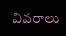వివరాలు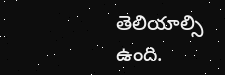తెలియాల్సి ఉంది.